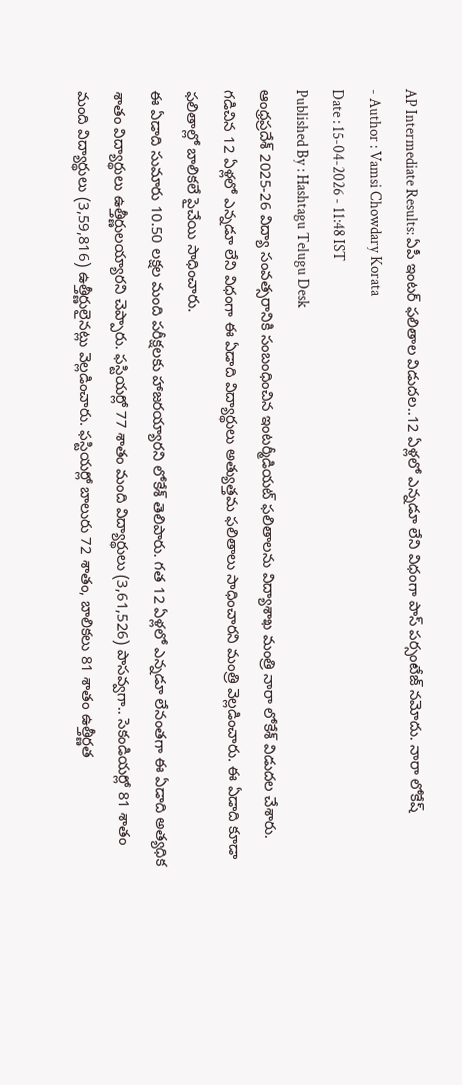AP Intermediate Results: ఏపీ ఇంటర్ ఫలితాల విడుదల..12 ఏళ్లలో ఎన్నడూ లేని విధంగా పాస్ పర్సంటేజ్ నమోదు. నారా లోకేష్
- Author : Vamsi Chowdary Korata
Date : 15-04-2026 - 11:48 IST
Published By : Hashtagu Telugu Desk
ఆంధ్రప్రదేశ్ 2025-26 విద్యా సంవత్సరానికి సంబంధించిన ఇంటర్మీడియట్ ఫలితాలను విద్యాశాఖ మంత్రి నారా లోకేశ్ విడుదల చేశారు. గడిచిన 12 ఏళ్లలో ఎన్నడూ లేని విధంగా ఈ ఏడాది విద్యార్థులు అత్యుత్తమ ఫలితాలు సాధించారని మంత్రి వెల్లడించారు. ఈ ఏడాది కూడా ఫలితాల్లో బాలికలే పైచేయి సాధించారు.
ఈ ఏడాది సుమారు 10.50 లక్షల మంది పరీక్షలకు హాజరయ్యారని లోకేశ్ తెలిపారు. గత 12 ఏళ్లలో ఎన్నడూ లేనంతగా ఈ ఏడాది అత్యధిక శాతం విద్యార్థులు ఉత్తీర్ణులయ్యారని చెప్పారు. ఫస్టియర్లో 77 శాతం మంది విద్యార్థులు (3,61,526) పాసవ్వగా.. సెకండియర్లో 81 శాతం మంది విద్యార్థులు (3,59,816) ఉత్తీర్ణులైనట్లు వెల్లడించారు. ఫస్టియర్లో బాలురు 72 శాతం, బాలికలు 81 శాతం ఉత్తీర్ణత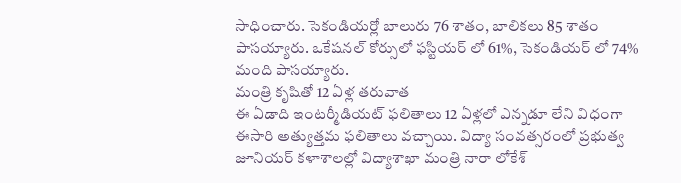సాధించారు. సెకండియర్లో బాలురు 76 శాతం, బాలికలు 85 శాతం పాసయ్యారు. ఒకేషనల్ కోర్సులో ఫస్టియర్ లో 61%, సెకండియర్ లో 74% మంది పాసయ్యారు.
మంత్రి కృషితో 12 ఏళ్ల తరువాత
ఈ ఏడాది ఇంటర్మీడియట్ ఫలితాలు 12 ఏళ్లలో ఎన్నడూ లేని విధంగా ఈసారి అత్యుత్తమ ఫలితాలు వచ్చాయి. విద్యా సంవత్సరంలో ప్రభుత్వ జూనియర్ కళాశాలల్లో విద్యాశాఖా మంత్రి నారా లోకేశ్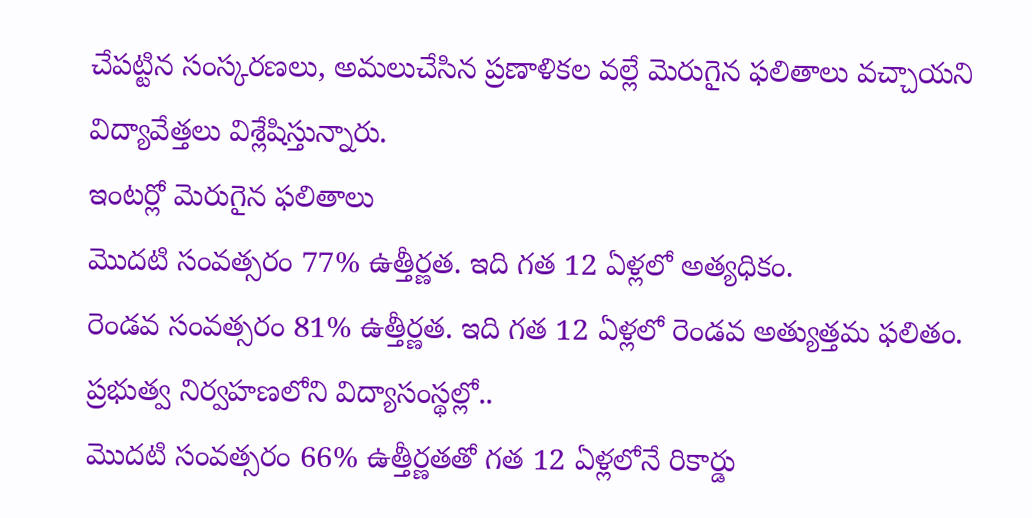చేపట్టిన సంస్కరణలు, అమలుచేసిన ప్రణాళికల వల్లే మెరుగైన ఫలితాలు వచ్చాయని విద్యావేత్తలు విశ్లేషిస్తున్నారు.
ఇంటర్లో మెరుగైన ఫలితాలు
మొదటి సంవత్సరం 77% ఉత్తీర్ణత. ఇది గత 12 ఏళ్లలో అత్యధికం.
రెండవ సంవత్సరం 81% ఉత్తీర్ణత. ఇది గత 12 ఏళ్లలో రెండవ అత్యుత్తమ ఫలితం.
ప్రభుత్వ నిర్వహణలోని విద్యాసంస్థల్లో..
మొదటి సంవత్సరం 66% ఉత్తీర్ణతతో గత 12 ఏళ్లలోనే రికార్డు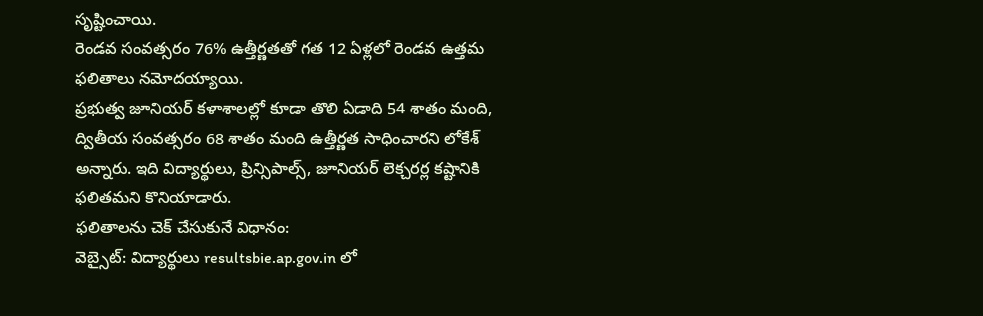సృష్టించాయి.
రెండవ సంవత్సరం 76% ఉత్తీర్ణతతో గత 12 ఏళ్లలో రెండవ ఉత్తమ ఫలితాలు నమోదయ్యాయి.
ప్రభుత్వ జూనియర్ కళాశాలల్లో కూడా తొలి ఏడాది 54 శాతం మంది, ద్వితీయ సంవత్సరం 68 శాతం మంది ఉత్తీర్ణత సాధించారని లోకేశ్ అన్నారు. ఇది విద్యార్థులు, ప్రిన్సిపాల్స్, జూనియర్ లెక్చరర్ల కష్టానికి ఫలితమని కొనియాడారు.
ఫలితాలను చెక్ చేసుకునే విధానం:
వెబ్సైట్: విద్యార్థులు resultsbie.ap.gov.in లో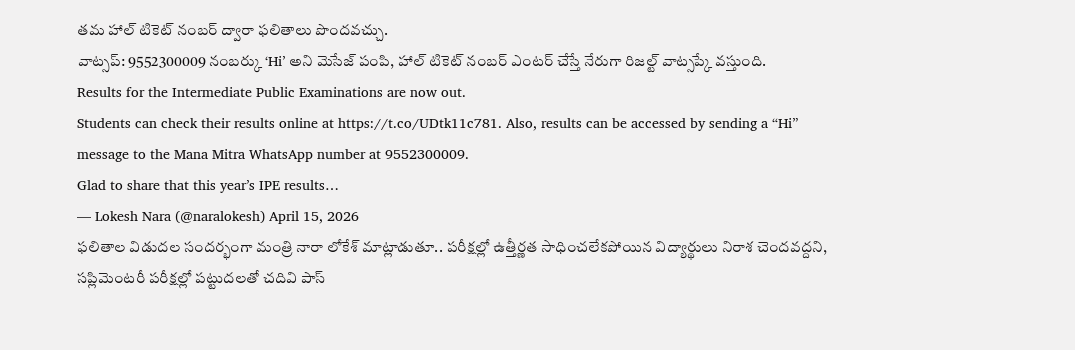తమ హాల్ టికెట్ నంబర్ ద్వారా ఫలితాలు పొందవచ్చు.
వాట్సప్: 9552300009 నంబర్కు ‘Hi’ అని మెసేజ్ పంపి, హాల్ టికెట్ నంబర్ ఎంటర్ చేస్తే నేరుగా రిజల్ట్ వాట్సప్కే వస్తుంది.
Results for the Intermediate Public Examinations are now out.
Students can check their results online at https://t.co/UDtk11c781. Also, results can be accessed by sending a “Hi” message to the Mana Mitra WhatsApp number at 9552300009.
Glad to share that this year’s IPE results…
— Lokesh Nara (@naralokesh) April 15, 2026
ఫలితాల విడుదల సందర్భంగా మంత్రి నారా లోకేశ్ మాట్లాడుతూ.. పరీక్షల్లో ఉత్తీర్ణత సాధించలేకపోయిన విద్యార్థులు నిరాశ చెందవద్దని, సప్లిమెంటరీ పరీక్షల్లో పట్టుదలతో చదివి పాస్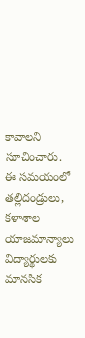కావాలని సూచించారు. ఈ సమయంలో తల్లిదండ్రులు, కళాశాల యాజమాన్యాలు విద్యార్థులకు మానసిక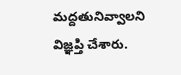మద్దతునివ్వాలని విజ్ఞప్తి చేశారు.